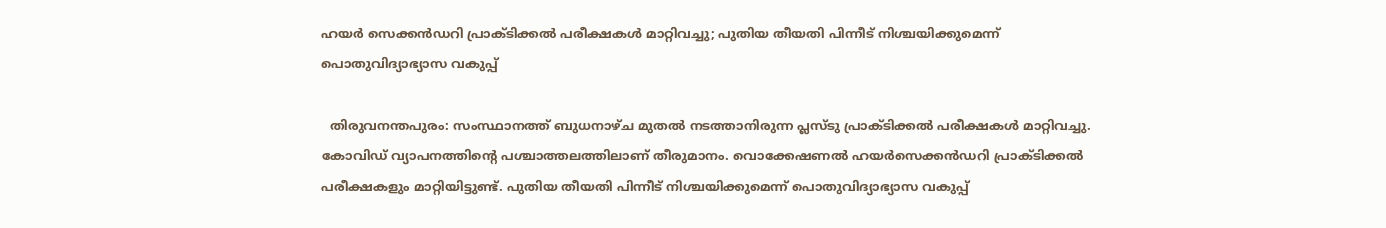ഹയർ സെക്കൻഡറി പ്രാക്ടിക്കൽ പരീക്ഷകൾ മാറ്റിവച്ചു; പുതിയ തീയതി പിന്നീട് നിശ്ചയിക്കുമെന്ന് പൊതുവിദ്യാഭ്യാസ വകുപ്പ്

  തിരുവനന്തപുരം: സംസ്ഥാനത്ത് ബുധനാഴ്ച മുതൽ നടത്താനിരുന്ന പ്ലസ്ടു പ്രാക്ടിക്കൽ പരീക്ഷകൾ മാറ്റിവച്ചു. കോവിഡ് വ്യാപനത്തിന്‍റെ പശ്ചാത്തലത്തിലാണ് തീരുമാനം. വൊക്കേഷണൽ ഹയർസെക്കൻഡറി പ്രാക്ടിക്കൽ പരീക്ഷകളും മാറ്റിയിട്ടുണ്ട്. പുതിയ തീയതി പിന്നീട് നിശ്ചയിക്കുമെന്ന് പൊതുവിദ്യാഭ്യാസ വകുപ്പ്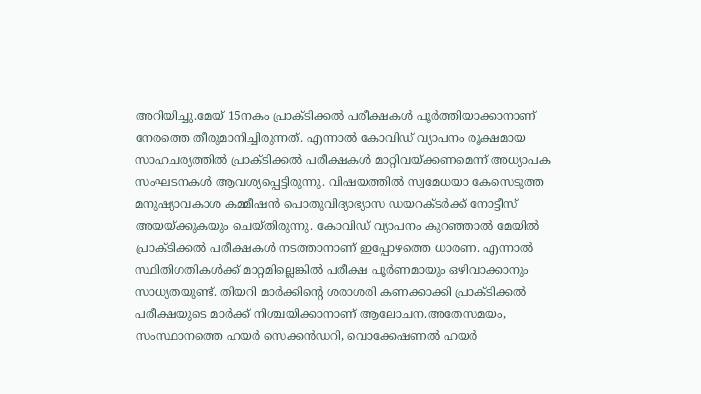അറിയിച്ചു.മേയ് 15നകം പ്രാക്ടിക്കൽ പരീക്ഷകൾ പൂർത്തിയാക്കാനാണ് നേരത്തെ തീരുമാനിച്ചിരുന്നത്. എന്നാൽ കോവിഡ് വ്യാപനം രൂക്ഷമായ സാഹചര്യത്തിൽ പ്രാക്ടിക്കൽ പരീക്ഷകൾ മാറ്റിവയ്ക്കണമെന്ന് അധ്യാപക സംഘടനകൾ ആവശ്യപ്പെട്ടിരുന്നു. വിഷയത്തിൽ സ്വമേധയാ കേസെടുത്ത മനുഷ്യാവകാശ കമ്മീഷൻ പൊതുവിദ്യാഭ്യാസ ഡയറക്ടർക്ക് നോട്ടീസ് അയയ്ക്കുകയും ചെയ്തിരുന്നു. കോവിഡ് വ്യാപനം കുറഞ്ഞാൽ‌ മേയിൽ പ്രാക്ടിക്കൽ പരീക്ഷകൾ നടത്താനാണ് ഇപ്പോഴത്തെ ധാരണ. എന്നാൽ സ്ഥിതിഗതികൾക്ക് മാറ്റമില്ലെങ്കിൽ പരീക്ഷ പൂർണമായും ഒഴിവാക്കാനും സാധ്യതയുണ്ട്. തിയറി മാർക്കിന്‍റെ ശരാശരി കണക്കാക്കി പ്രാക്ടിക്കൽ പരീക്ഷയുടെ മാർക്ക് നിശ്ചയിക്കാനാണ് ആലോചന.അതേസമയം, സംസ്ഥാനത്തെ ഹയർ സെക്കൻഡറി, വൊക്കേഷണൽ ഹയർ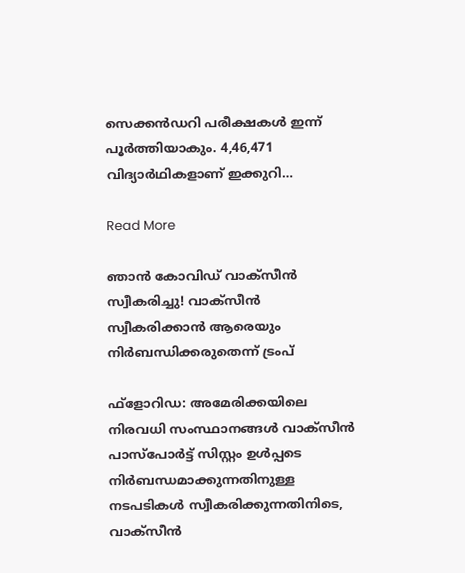സെക്കൻഡറി പരീക്ഷകൾ ഇന്ന് പൂർത്തിയാകും. 4,46,471 വിദ്യാർഥികളാണ് ഇക്കുറി…

Read More

ഞാന്‍ കോവിഡ് വാക്‌സീന്‍ സ്വീകരിച്ചു! വാക്‌സീന്‍ സ്വീകരിക്കാന്‍ ആരെയും നിര്‍ബന്ധിക്കരുതെന്ന് ട്രംപ്

ഫ്‌ളോറിഡ: അമേരിക്കയിലെ നിരവധി സംസ്ഥാനങ്ങള്‍ വാക്‌സീന്‍ പാസ്‌പോര്‍ട്ട് സിസ്റ്റം ഉള്‍പ്പടെ നിര്‍ബന്ധമാക്കുന്നതിനുള്ള നടപടികള്‍ സ്വീകരിക്കുന്നതിനിടെ, വാക്‌സീന്‍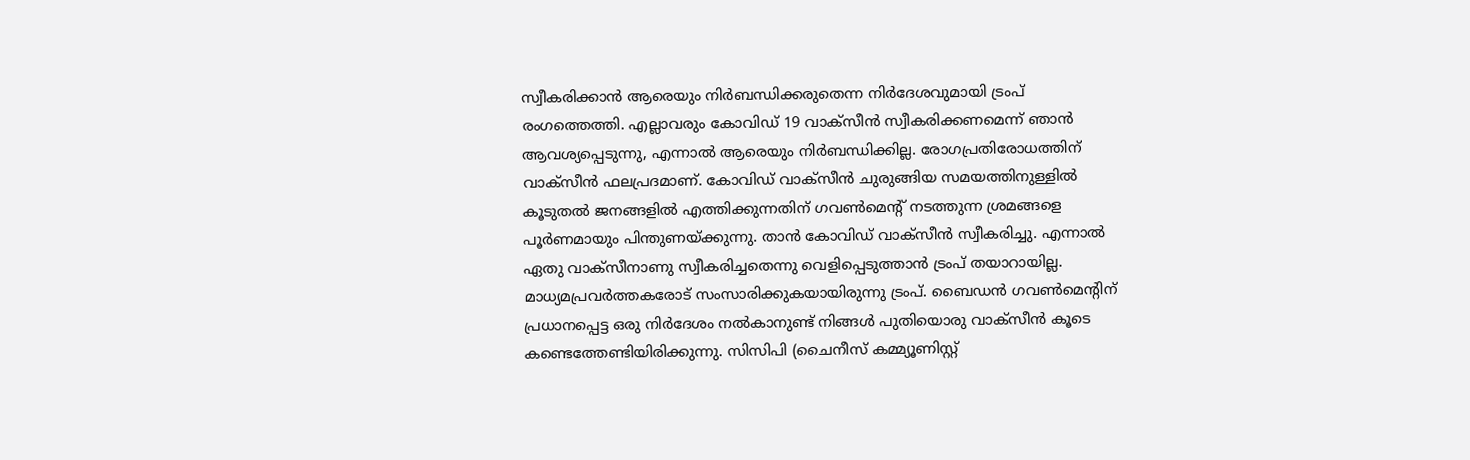സ്വീകരിക്കാന്‍ ആരെയും നിര്‍ബന്ധിക്കരുതെന്ന നിര്‍ദേശവുമായി ട്രംപ് രംഗത്തെത്തി. എല്ലാവരും കോവിഡ് 19 വാക്‌സീന്‍ സ്വീകരിക്കണമെന്ന് ഞാന്‍ ആവശ്യപ്പെടുന്നു, എന്നാല്‍ ആരെയും നിര്‍ബന്ധിക്കില്ല. രോഗപ്രതിരോധത്തിന് വാക്‌സീന്‍ ഫലപ്രദമാണ്. കോവിഡ് വാക്‌സീന്‍ ചുരുങ്ങിയ സമയത്തിനുള്ളില്‍ കൂടുതല്‍ ജനങ്ങളില്‍ എത്തിക്കുന്നതിന് ഗവണ്‍മെന്റ് നടത്തുന്ന ശ്രമങ്ങളെ പൂര്‍ണമായും പിന്തുണയ്ക്കുന്നു. താന്‍ കോവിഡ് വാക്‌സീന്‍ സ്വീകരിച്ചു. എന്നാല്‍ ഏതു വാക്‌സീനാണു സ്വീകരിച്ചതെന്നു വെളിപ്പെടുത്താന്‍ ട്രംപ് തയാറായില്ല. മാധ്യമപ്രവര്‍ത്തകരോട് സംസാരിക്കുകയായിരുന്നു ട്രംപ്. ബൈഡന്‍ ഗവണ്‍മെന്റിന് പ്രധാനപ്പെട്ട ഒരു നിര്‍ദേശം നല്‍കാനുണ്ട് നിങ്ങള്‍ പുതിയൊരു വാക്‌സീന്‍ കൂടെ കണ്ടെത്തേണ്ടിയിരിക്കുന്നു. സിസിപി (ചൈനീസ് കമ്മ്യൂണിസ്റ്റ്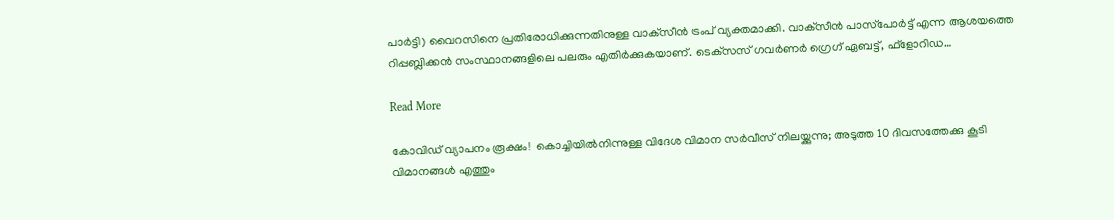പാര്‍ട്ടി) വൈറസിനെ പ്രതിരോധിക്കുന്നതിനുള്ള വാക്‌സീന്‍ ട്രംപ് വ്യക്തമാക്കി. വാക്‌സീന്‍ പാസ്‌പോര്‍ട്ട് എന്ന ആശയത്തെ റിപ്പബ്ലിക്കന്‍ സംസ്ഥാനങ്ങളിലെ പലരും എതിര്‍ക്കുകയാണ്. ടെക്‌സസ് ഗവര്‍ണര്‍ ഗ്രെഗ് ഏബട്ട്, ഫ്‌ളോറിഡ…

Read More

കോവിഡ് വ്യാപനം രൂക്ഷം!  കൊച്ചിയിൽനിന്നുള്ള വിദേശ വിമാന സർവീസ് നിലയ്ക്കുന്നു; അടുത്ത 10 ദിവസത്തേക്കു കൂടി വിമാനങ്ങൾ എത്തും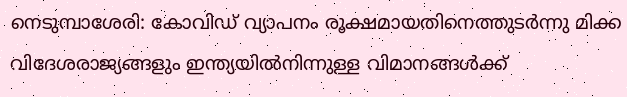നെടുമ്പാശേരി: കോവിഡ് വ്യാപനം രൂക്ഷമായതിനെത്തുടർന്നു മിക്ക വിദേശരാജ്യങ്ങളും ഇന്ത്യയിൽനിന്നുള്ള വിമാനങ്ങൾക്ക്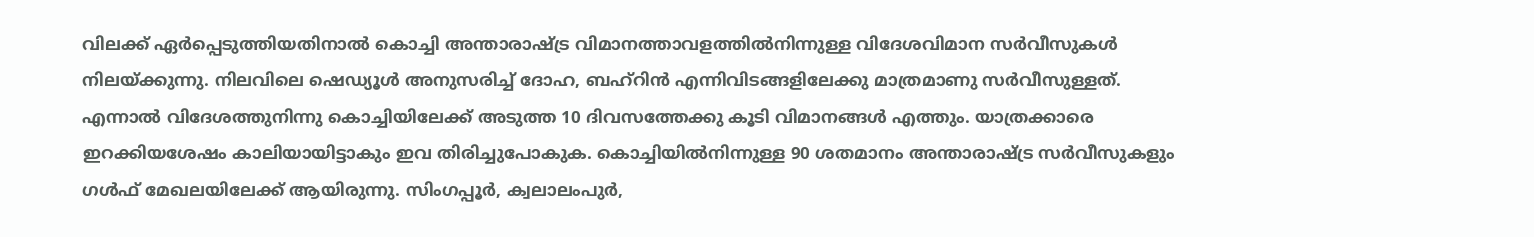വിലക്ക് ഏർപ്പെടുത്തിയതിനാൽ കൊച്ചി അന്താരാഷ്ട്ര വിമാനത്താവളത്തിൽനിന്നുള്ള വിദേശവിമാന സർവീസുകൾ നിലയ്ക്കുന്നു. നിലവിലെ ഷെഡ്യൂൾ അനുസരിച്ച് ദോഹ, ബഹ്റിൻ എന്നിവി‌ടങ്ങളിലേക്കു മാത്രമാണു സർവീസുള്ളത്. എന്നാൽ വിദേശത്തുനിന്നു കൊച്ചിയിലേക്ക് അടുത്ത 10 ദിവസത്തേക്കു കൂടി വിമാനങ്ങൾ എത്തും. യാത്രക്കാരെ ഇറക്കിയശേഷം കാലിയായിട്ടാകും ഇവ തിരിച്ചുപോകുക. കൊച്ചിയിൽനിന്നുള്ള 90 ശതമാനം അന്താരാഷ്ട്ര സർവീസുകളും ഗൾഫ് മേഖലയിലേക്ക് ആയിരുന്നു. സിംഗപ്പൂർ, ക്വലാലംപുർ,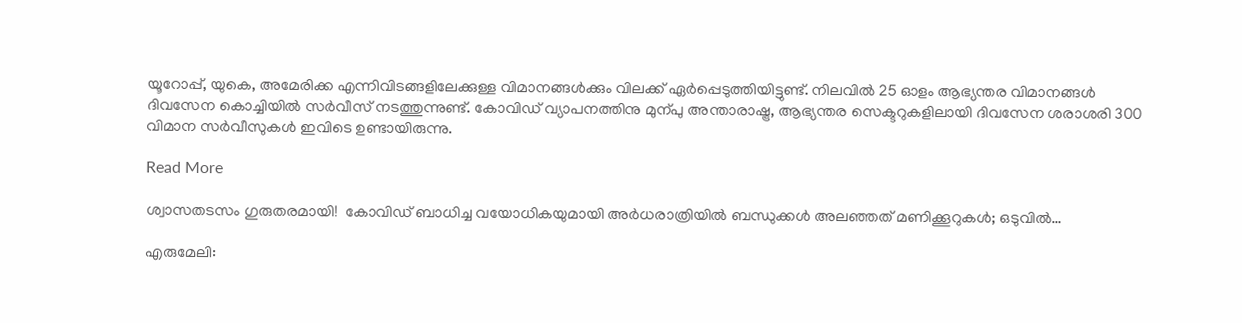യൂറോപ്പ്, യുകെ, അമേരിക്ക എന്നിവിടങ്ങളിലേക്കുള്ള വിമാനങ്ങൾക്കും വിലക്ക് ഏർപ്പെടുത്തിയിട്ടുണ്ട്. നിലവിൽ 25 ഓളം ആഭ്യന്തര വിമാനങ്ങൾ ദിവസേന കൊച്ചിയിൽ സർവീസ് നടത്തുന്നുണ്ട്. കോവിഡ് വ്യാപനത്തിനു മുന്പു അന്താരാഷ്ട്ര, ആഭ്യന്തര സെക്ടറുകളിലായി ദിവസേന ശരാശരി 300 വിമാന സർവീസുകൾ ഇവിടെ ഉണ്ടായിരുന്നു.

Read More

ശ്വാസതടസം ഗുരുതരമായി!  കോവിഡ് ബാധിച്ച വയോധികയുമായി അർധരാത്രിയിൽ ബന്ധുക്കൾ അലഞ്ഞത് മണിക്കൂറുകൾ; ഒടുവിൽ…

എരുമേലി: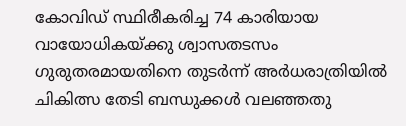കോവിഡ് സ്ഥിരീകരിച്ച 74 കാരിയായ വായോധികയ്ക്കു ശ്വാസതടസം ഗുരുതരമായതിനെ തുടർന്ന് അർധരാത്രിയിൽ ചികിത്സ തേടി ബന്ധുക്കൾ വലഞ്ഞതു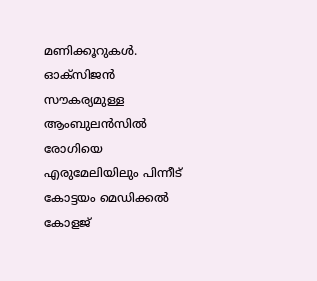മണിക്കൂറുകൾ. ഓക്സിജൻ സൗകര്യമുള്ള ആംബുലൻസിൽ രോഗിയെ എരുമേലിയിലും പിന്നീട് കോട്ടയം മെഡിക്കൽ കോളജ്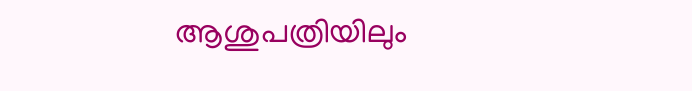ആശുപത്രിയിലും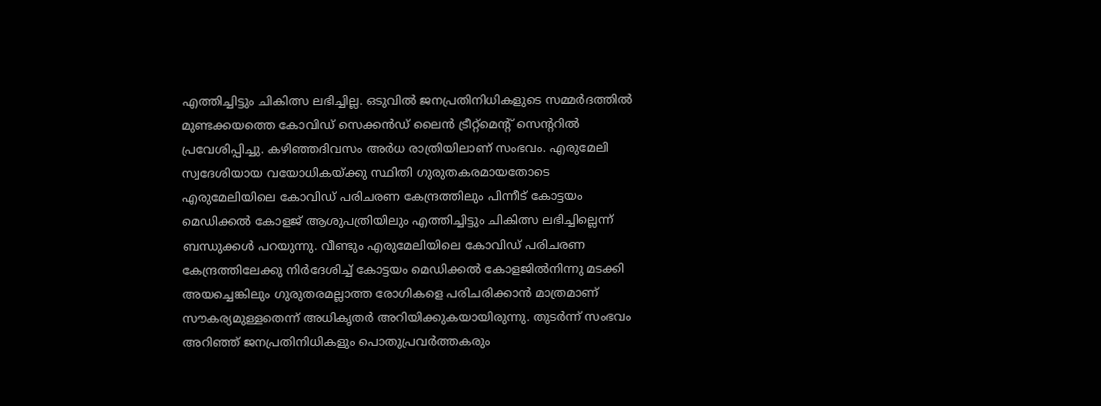എത്തിച്ചിട്ടും ചികിത്സ ലഭിച്ചില്ല. ഒടുവിൽ ജനപ്രതിനിധികളുടെ സമ്മർദത്തിൽ മുണ്ടക്കയത്തെ കോവിഡ് സെക്കൻഡ് ലൈൻ ട്രീറ്റ്മെന്‍റ് സെന്‍ററിൽ പ്രവേശിപ്പിച്ചു. കഴിഞ്ഞദിവസം അർധ രാത്രിയിലാണ് സംഭവം. എരുമേലി സ്വദേശിയായ വയോധികയ്ക്കു സ്ഥിതി ഗുരുതകരമായതോടെ എരുമേലിയിലെ കോവിഡ് പരിചരണ കേന്ദ്രത്തിലും പിന്നീട് കോട്ടയം മെഡിക്കൽ കോളജ് ആശുപത്രിയിലും എത്തിച്ചിട്ടും ചികിത്സ ലഭിച്ചില്ലെന്ന് ബന്ധുക്കൾ പറയുന്നു. വീണ്ടും എരുമേലിയിലെ കോവിഡ് പരിചരണ കേന്ദ്രത്തിലേക്കു നിർദേശിച്ച് കോട്ടയം മെഡിക്കൽ കോളജിൽനിന്നു മടക്കി അയച്ചെങ്കിലും ഗുരുതരമല്ലാത്ത രോഗികളെ പരിചരിക്കാൻ മാത്രമാണ് സൗകര്യമുള്ളതെന്ന് അധികൃതർ അറിയിക്കുകയായിരുന്നു. തുടർന്ന് സംഭവം അറിഞ്ഞ് ജനപ്രതിനിധികളും പൊതുപ്രവർത്തകരും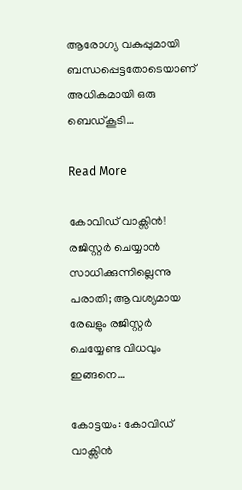ആരോഗ്യ വകുപ്പുമായി ബന്ധപ്പെട്ടതോടെയാണ് അധികമായി ഒരു ബെഡ്കൂടി…

Read More

കോവിഡ് വാക്സിൻ! രജിസ്റ്റർ ചെയ്യാൻ സാധിക്കുന്നില്ലെന്നു പരാതി; ആവശ്യമായ രേഖളും രജിസ്റ്റർ ചെയ്യേണ്ട വിധവും ഇങ്ങനെ…

കോട്ടയം: കോവിഡ് വാക്സിൻ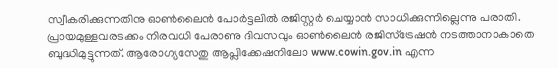സ്വീകരിക്കുന്നതിനു ഓണ്‍ലൈൻ പോർട്ടലിൽ രജിസ്റ്റർ ചെയ്യാൻ സാധിക്കുന്നില്ലെന്നു പരാതി. പ്രായമുള്ളവരടക്കം നിരവധി പേരാണു ദിവസവും ഓണ്‍ലൈൻ രജിസ്ട്രേഷൻ നടത്താനാകാതെ ബുദ്ധിമുട്ടുന്നത്. ആരോഗ്യസേതു ആപ്ലിക്കേഷനിലോ www.cowin.gov.in എന്ന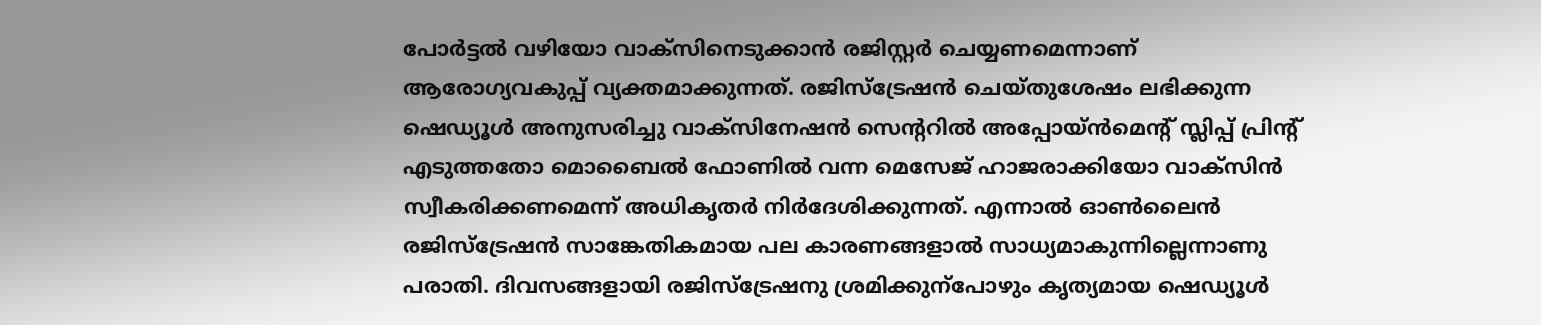പോർട്ടൽ വഴിയോ വാക്സിനെടുക്കാൻ രജിസ്റ്റർ ചെയ്യണമെന്നാണ് ആരോഗ്യവകുപ്പ് വ്യക്തമാക്കുന്നത്. രജിസ്ട്രേഷൻ ചെയ്തുശേഷം ലഭിക്കുന്ന ഷെഡ്യൂൾ അനുസരിച്ചു വാക്സിനേഷൻ സെന്‍ററിൽ അപ്പോയ്ൻമെന്‍റ് സ്ലിപ്പ് പ്രിന്‍റ് എടുത്തതോ മൊബൈൽ ഫോണിൽ വന്ന മെസേജ് ഹാജരാക്കിയോ വാക്സിൻ സ്വീകരിക്കണമെന്ന് അധികൃതർ നിർദേശിക്കുന്നത്. എന്നാൽ ഓണ്‍ലൈൻ രജിസ്ട്രേഷൻ സാങ്കേതികമായ പല കാരണങ്ങളാൽ സാധ്യമാകുന്നില്ലെന്നാണു പരാതി. ദിവസങ്ങളായി രജിസ്ട്രേഷനു ശ്രമിക്കുന്പോഴും കൃത്യമായ ഷെഡ്യൂൾ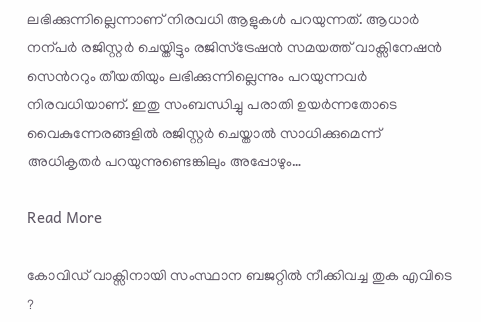ലഭിക്കുന്നില്ലെന്നാണ് നിരവധി ആളുകൾ പറയുന്നത്. ആധാർ നന്പർ രജിസ്റ്റർ ചെയ്തിട്ടും രജിസ്ട്രേഷൻ സമയത്ത് വാക്സിനേഷൻ സെന്‍ററും തീയതിയും ലഭിക്കുന്നില്ലെന്നും പറയുന്നവർ നിരവധിയാണ്. ഇതു സംബന്ധിച്ചു പരാതി ഉയർന്നതോടെ വൈകുന്നേരങ്ങളിൽ രജിസ്റ്റർ ചെയ്താൽ സാധിക്കുമെന്ന് അധികൃതർ പറയുന്നുണ്ടെങ്കിലും അപ്പോഴും…

Read More

കോവിഡ് വാക്സിനായി സംസ്ഥാന ബജറ്റിൽ നീക്കിവച്ച തുക എവിടെ ?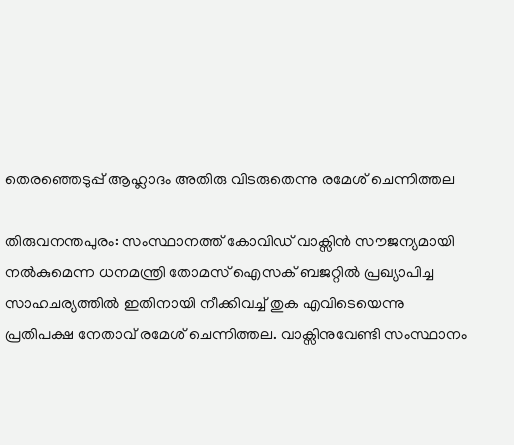തെരഞ്ഞെടുപ്പ് ആഹ്ലാദം അതിരു വിടരുതെന്നു രമേശ് ചെന്നിത്തല

തിരുവനന്തപുരം: സംസ്ഥാനത്ത് കോവിഡ് വാക്സിൻ സൗജന്യമായി നൽകുമെന്ന ധനമന്ത്രി തോമസ് ഐസക് ബജറ്റിൽ പ്രഖ്യാപിച്ച സാഹചര്യത്തിൽ ഇതിനായി നീക്കിവച്ച് തുക എവിടെയെന്നു പ്രതിപക്ഷ നേതാവ് രമേശ് ചെന്നിത്തല. വാക്സിനുവേണ്ടി സംസ്ഥാനം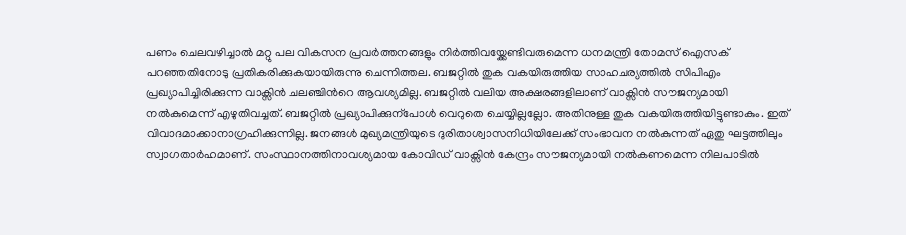പണം ചെലവഴിച്ചാൽ മറ്റു പല വികസന പ്രവർത്തനങ്ങളും നിർത്തിവയ്ക്കേണ്ടിവരുമെന്ന ധനമന്ത്രി തോമസ് ഐസക് പറഞ്ഞതിനോടു പ്രതികരിക്കുകയായിരുന്നു ചെന്നിത്തല. ബജറ്റിൽ തുക വകയിരുത്തിയ സാഹചര്യത്തിൽ സിപിഎം പ്രഖ്യാപിച്ചിരിക്കുന്ന വാക്സിൻ ചലഞ്ചിന്‍റെ ആവശ്യമില്ല. ബജറ്റിൽ വലിയ അക്ഷരങ്ങളിലാണ് വാക്സിൻ സൗജന്യമായി നൽകുമെന്ന് എഴുതിവച്ചത്. ബജറ്റിൽ പ്രഖ്യാപിക്കുന്പോൾ വെറുതെ ചെയ്യില്ലല്ലോ. അതിനുള്ള തുക വകയിരുത്തിയിട്ടുണ്ടാകും. ഇത് വിവാദമാക്കാനാഗ്രഹിക്കുന്നില്ല. ജനങ്ങൾ മുഖ്യമന്ത്രിയുടെ ദുരിതാശ്വാസനിധിയിലേക്ക് സംഭാവന നൽകുന്നത് ഏതു ഘട്ടത്തിലും സ്വാഗതാർഹമാണ്. സംസ്ഥാനത്തിനാവശ്യമായ കോവിഡ് വാക്സിൻ കേന്ദ്രം സൗജന്യമായി നൽകണമെന്ന നിലപാടിൽ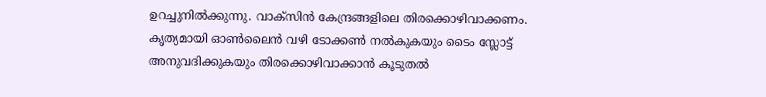ഉറച്ചുനിൽക്കുന്നു. വാക്സിൻ കേന്ദ്രങ്ങളിലെ തിരക്കൊഴിവാക്കണം. കൃത്യമായി ഓണ്‍ലൈൻ വഴി ടോക്കണ്‍ നൽകുകയും ടൈം സ്ലോട്ട് അനുവദിക്കുകയും തിരക്കൊഴിവാക്കാൻ കൂടുതൽ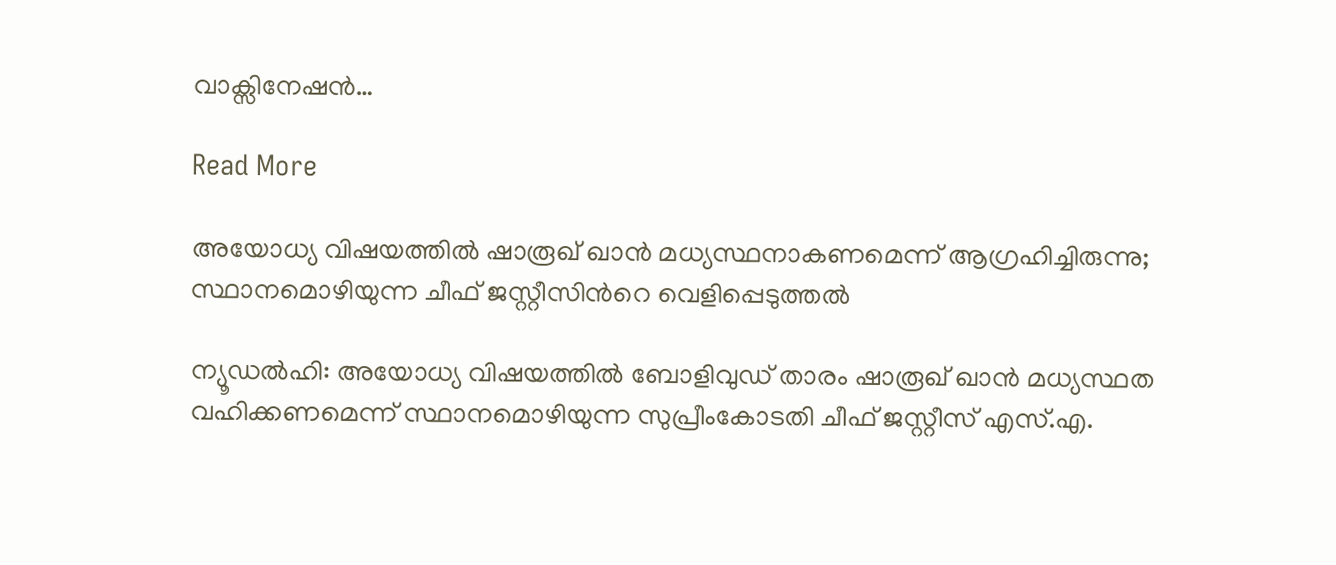വാക്സിനേഷൻ…

Read More

അയോധ്യ വിഷയത്തിൽ ഷാരൂഖ് ഖാൻ മധ്യസ്ഥനാകണമെന്ന് ആഗ്രഹിച്ചിരുന്നു; സ്ഥാനമൊഴിയുന്ന ചീഫ് ജസ്റ്റീസിന്‍റെ വെളിപ്പെടുത്തൽ

ന്യൂഡൽഹി: അയോധ്യ വിഷയത്തില്‍ ബോളിവുഡ് താരം ഷാരൂഖ് ഖാന്‍ മധ്യസ്ഥത വഹിക്കണമെന്ന് സ്ഥാനമൊഴിയുന്ന സുപ്രീംകോടതി ചീഫ് ജസ്റ്റീസ് എസ്.എ.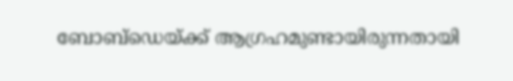ബോബ്‌ഡെയ്ക്ക് ആഗ്രഹമുണ്ടായിരുന്നതായി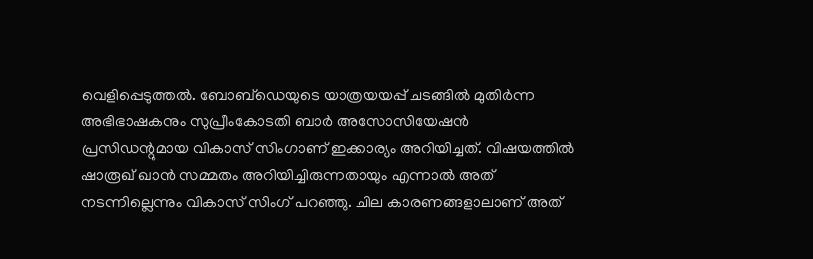വെളിപ്പെടുത്തല്‍. ബോബ്‌ഡെയുടെ യാത്രയയപ്പ് ചടങ്ങില്‍ മുതിര്‍ന്ന അഭിഭാഷകനും സുപ്രീംകോടതി ബാര്‍ അസോസിയേഷന്‍ പ്രസിഡന്റുമായ വികാസ് സിംഗാണ് ഇക്കാര്യം അറിയിച്ചത്. വിഷയത്തില്‍ ഷാരൂഖ് ഖാന്‍ സമ്മതം അറിയിച്ചിരുന്നതായും എന്നാല്‍ അത് നടന്നില്ലെന്നും വികാസ് സിംഗ് പറഞ്ഞു. ചില കാരണങ്ങളാലാണ് അത്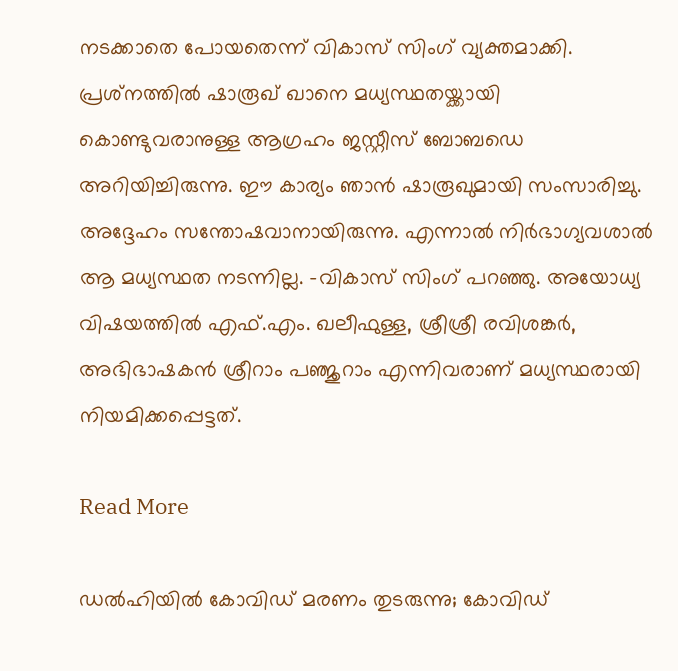നടക്കാതെ പോയതെന്ന് വികാസ് സിംഗ് വ്യക്തമാക്കി. പ്രശ്‌നത്തില്‍ ഷാരൂഖ് ഖാനെ മധ്യസ്ഥതയ്ക്കായി കൊണ്ടുവരാനുള്ള ആഗ്രഹം ജസ്റ്റീസ് ബോബഡെ അറിയിച്ചിരുന്നു. ഈ കാര്യം ഞാന്‍ ഷാരൂഖുമായി സംസാരിച്ചു. അദ്ദേഹം സന്തോഷവാനായിരുന്നു. എന്നാല്‍ നിര്‍ഭാഗ്യവശാല്‍ ആ മധ്യസ്ഥത നടന്നില്ല. -വികാസ് സിംഗ് പറഞ്ഞു. അയോധ്യ വിഷയത്തിൽ എഫ്.എം. ഖലീഫുള്ള, ശ്രീശ്രീ രവിശങ്കര്‍, അഭിഭാഷകന്‍ ശ്രീറാം പഞ്ജുറാം എന്നിവരാണ് മധ്യസ്ഥരായി നിയമിക്കപ്പെട്ടത്.

Read More

ഡൽഹിയിൽ കോവിഡ് മരണം തുടരുന്നു; കോവിഡ്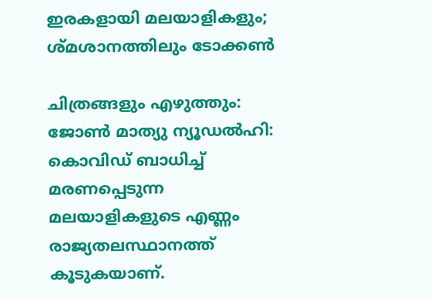ഇരകളായി മലയാളികളും; ശ്മശാനത്തിലും ടോക്കൺ

ചിത്രങ്ങളും എഴുത്തും: ജോൺ മാത്യു ന്യൂഡല്‍ഹി: കൊവിഡ് ബാധിച്ച് മരണപ്പെടുന്ന മലയാളികളുടെ എണ്ണം രാജ്യതലസ്ഥാനത്ത് കൂടുകയാണ്.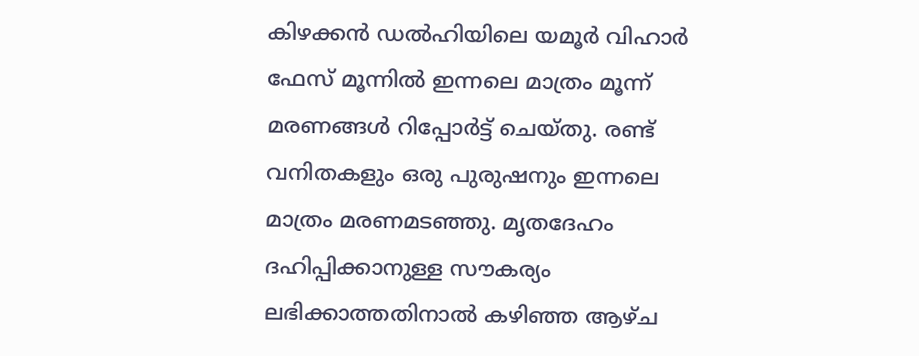കിഴക്കന്‍ ഡല്‍ഹിയിലെ യമൂര്‍ വിഹാര്‍ ഫേസ് മൂന്നില്‍ ഇന്നലെ മാത്രം മൂന്ന് മരണങ്ങള്‍ റിപ്പോര്‍ട്ട് ചെയ്തു. രണ്ട് വനിതകളും ഒരു പുരുഷനും ഇന്നലെ മാത്രം മരണമടഞ്ഞു. മൃതദേഹം ദഹിപ്പിക്കാനുള്ള സൗകര്യം ലഭിക്കാത്തതിനാല്‍ കഴിഞ്ഞ ആഴ്ച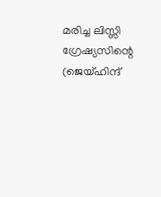മരിച്ച ലിസ്സി ഗ്രേഷ്യസിന്റെ (ജെയ്ഹിന്ദ്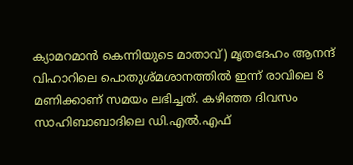ക്യാമറമാന്‍ കെന്നിയുടെ മാതാവ്) മൃതദേഹം ആനന്ദ് വിഹാറിലെ പൊതുശ്മശാനത്തില്‍ ഇന്ന് രാവിലെ 8 മണിക്കാണ് സമയം ലഭിച്ചത്. കഴിഞ്ഞ ദിവസം സാഹിബാബാദിലെ ഡി.എല്‍.എഫ്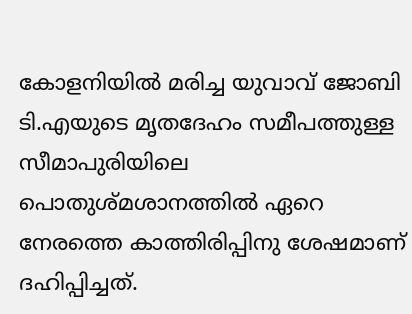കോളനിയില്‍ മരിച്ച യുവാവ് ജോബി ടി.എയുടെ മൃതദേഹം സമീപത്തുള്ള സീമാപുരിയിലെ പൊതുശ്മശാനത്തില്‍ ഏറെ നേരത്തെ കാത്തിരിപ്പിനു ശേഷമാണ് ദഹിപ്പിച്ചത്.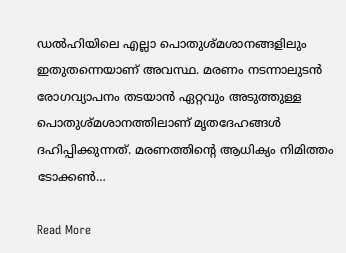ഡല്‍ഹിയിലെ എല്ലാ പൊതുശ്മശാനങ്ങളിലും ഇതുതന്നെയാണ് അവസ്ഥ. മരണം നടന്നാലുടന്‍ രോഗവ്യാപനം തടയാന്‍ ഏറ്റവും അടുത്തുള്ള പൊതുശ്മശാനത്തിലാണ് മൃതദേഹങ്ങള്‍ ദഹിപ്പിക്കുന്നത്. മരണത്തിന്റെ ആധിക്യം നിമിത്തം ടോക്കണ്‍…

Read More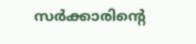സർക്കാരിന്‍റെ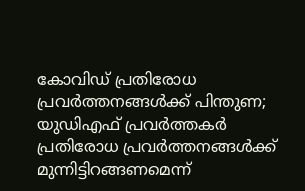കോവിഡ് പ്രതിരോധ പ്രവർത്തനങ്ങൾക്ക് പിന്തുണ; യുഡിഎഫ് പ്രവർത്തകർ പ്രതിരോധ പ്രവർത്തനങ്ങൾക്ക് മുന്നിട്ടിറങ്ങണമെന്ന്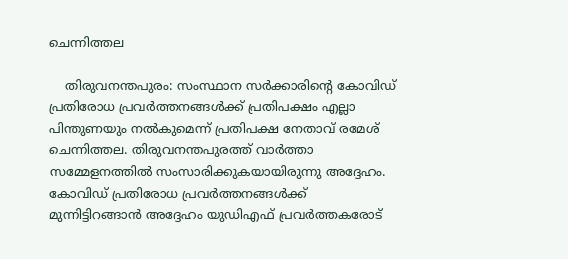ചെന്നിത്തല

    തിരുവനന്തപുരം: സംസ്ഥാന സർക്കാരിന്‍റെ കോവിഡ് പ്രതിരോധ പ്രവർത്തനങ്ങൾക്ക് പ്രതിപക്ഷം എല്ലാ പിന്തുണയും നൽകുമെന്ന് പ്രതിപക്ഷ നേതാവ് രമേശ് ചെന്നിത്തല. തിരുവനന്തപുരത്ത് വാർത്താ സമ്മേളനത്തിൽ സംസാരിക്കുകയായിരുന്നു അദ്ദേഹം. കോവിഡ് പ്രതിരോധ പ്രവർത്തനങ്ങൾക്ക് മുന്നിട്ടിറങ്ങാൻ അദ്ദേഹം യുഡിഎഫ് പ്രവർത്തകരോട്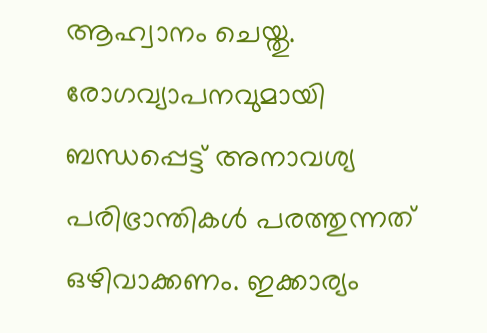ആഹ്വാനം ചെയ്തു. രോഗവ്യാപനവുമായി ബന്ധപ്പെട്ട് അനാവശ്യ പരിഭ്രാന്തികൾ പരത്തുന്നത് ഒഴിവാക്കണം. ഇക്കാര്യം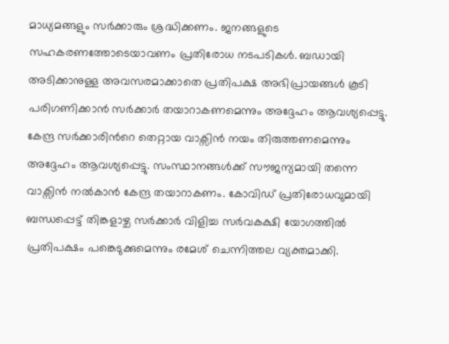മാധ്യമങ്ങളും സർക്കാരും ശ്രദ്ധിക്കണം. ജനങ്ങളുടെ സഹകരണത്തോടെയാവണം പ്രതിരോധ നടപടികൾ. ബഡായി അടിക്കാനുള്ള അവസരമാക്കാതെ പ്രതിപക്ഷ അഭിപ്രായങ്ങൾ കൂടി പരിഗണിക്കാൻ സർക്കാർ തയാറാകണമെന്നും അദ്ദേഹം ആവശ്യപ്പെട്ടു. കേന്ദ്ര സർക്കാരിന്‍റെ തെറ്റായ വാക്സിൻ നയം തിരുത്തണമെന്നും അദ്ദേഹം ആവശ്യപ്പെട്ടു. സംസ്ഥാനങ്ങൾക്ക് സൗജന്യമായി തന്നെ വാക്സിൻ നൽകാൻ കേന്ദ്ര തയാറാകണം. കോവിഡ് പ്രതിരോധവുമായി ബന്ധപ്പെട്ട് തിങ്കളാഴ്ച സർക്കാർ വിളിച്ച സർവകക്ഷി യോഗത്തിൽ പ്രതിപക്ഷം പങ്കെടുക്കുമെന്നും രമേശ് ചെന്നിത്തല വ്യക്തമാക്കി.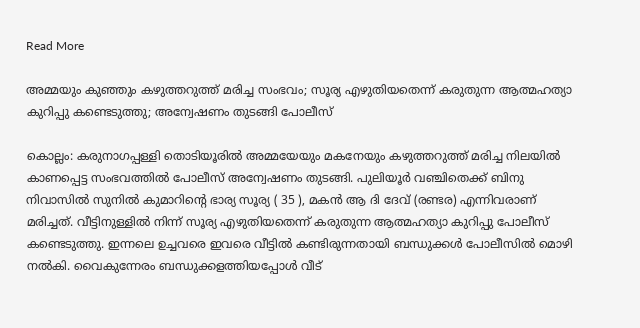Read More

അമ്മയും കുഞ്ഞും കഴുത്തറുത്ത് മരിച്ച സംഭവം; സൂര്യ എഴുതിയതെന്ന് കരുതുന്ന ആത്മഹത്യാ കുറിപ്പു കണ്ടെടുത്തു; അന്വേഷണം തുടങ്ങി പോലീസ്

കൊല്ലം: കരുനാഗപ്പള്ളി തൊടിയൂരിൽ അമ്മയേയും മകനേയും കഴുത്തറുത്ത് മരിച്ച നിലയിൽ കാണപ്പെട്ട സംഭവത്തിൽ പോലീസ് അന്വേഷണം തുടങ്ങി. പുലിയൂർ വഞ്ചിതെക്ക് ബിനു നിവാസിൽ സുനിൽ കുമാറിന്‍റെ ഭാര്യ സൂര്യ ( 35 ), മകൻ ആ ദി ദേവ് (രണ്ടര) എന്നിവരാണ് മരിച്ചത്. വീട്ടിനുള്ളിൽ നിന്ന് സൂര്യ എഴുതിയതെന്ന് കരുതുന്ന ആത്മഹത്യാ കുറിപ്പു പോലീസ് കണ്ടെടുത്തു. ഇന്നലെ ഉച്ചവരെ ഇവരെ വീട്ടിൽ കണ്ടിരുന്നതായി ബന്ധുക്കൾ പോലീസിൽ മൊഴി നൽകി. വൈകുന്നേരം ബന്ധുക്കളത്തിയപ്പോൾ വീട്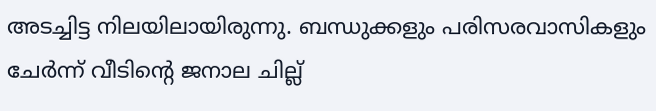അടച്ചിട്ട നിലയിലായിരുന്നു. ബന്ധുക്കളും പരിസരവാസികളും ചേർന്ന് വീടിന്‍റെ ജനാല ചില്ല്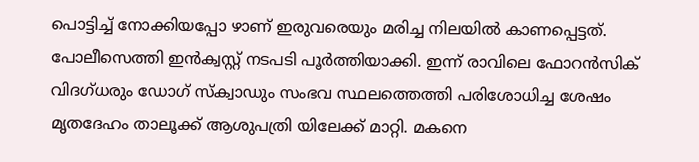പൊട്ടിച്ച് നോക്കിയപ്പോ ഴാണ് ഇരുവരെയും മരിച്ച നിലയിൽ കാണപ്പെട്ടത്. പോലീസെത്തി ഇൻക്വസ്റ്റ്‌ നടപടി പൂർത്തിയാക്കി. ഇന്ന് രാവിലെ ഫോറൻസിക് വിദഗ്‌ധരും ഡോഗ് സ്ക്വാഡും സംഭവ സ്ഥലത്തെത്തി പരിശോധിച്ച ശേഷം മൃതദേഹം താലൂക്ക് ആശുപത്രി യിലേക്ക് മാറ്റി. മകനെ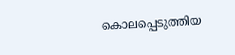കൊലപ്പെടുത്തിയ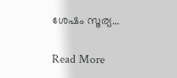ശേഷം സൂര്യ…

Read More